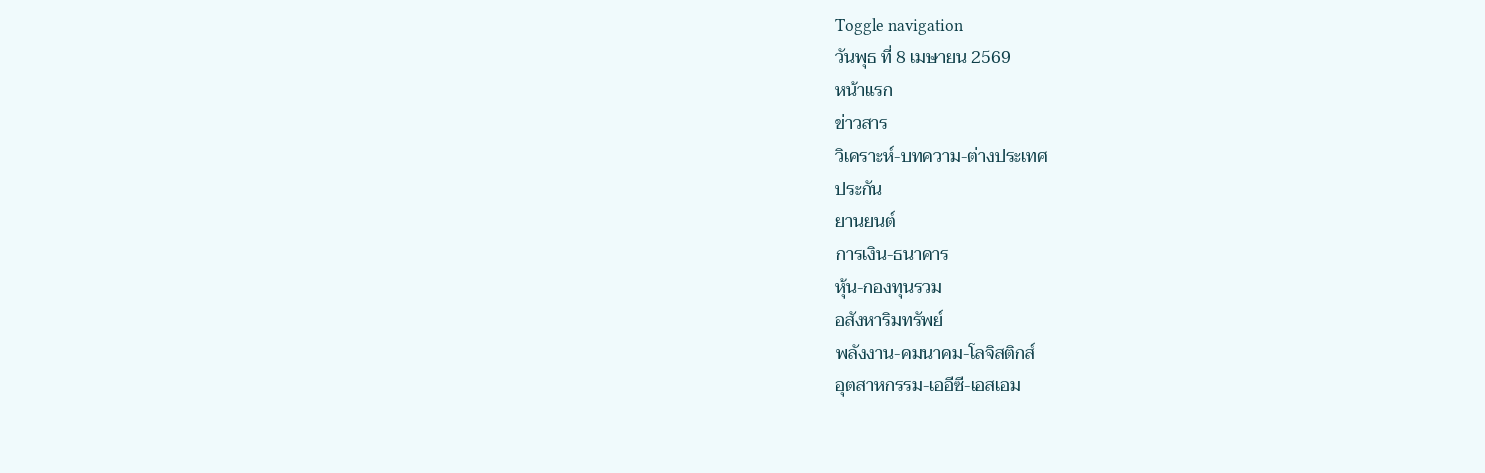Toggle navigation
วันพุธ ที่ 8 เมษายน 2569
หน้าแรก
ข่าวสาร
วิเคราะห์-บทความ-ต่างประเทศ
ประกัน
ยานยนต์
การเงิน-ธนาคาร
หุ้น-กองทุนรวม
อสังหาริมทรัพย์
พลังงาน-คมนาคม-โลจิสติกส์
อุตสาหกรรม-เออีซี-เอสเอม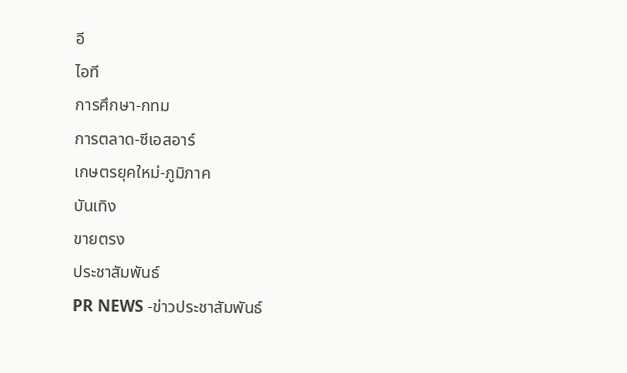อี
ไอที
การศึกษา-กทม
การตลาด-ซีเอสอาร์
เกษตรยุคใหม่-ภูมิภาค
บันเทิง
ขายตรง
ประชาสัมพันธ์
PR NEWS -ข่าวประชาสัมพันธ์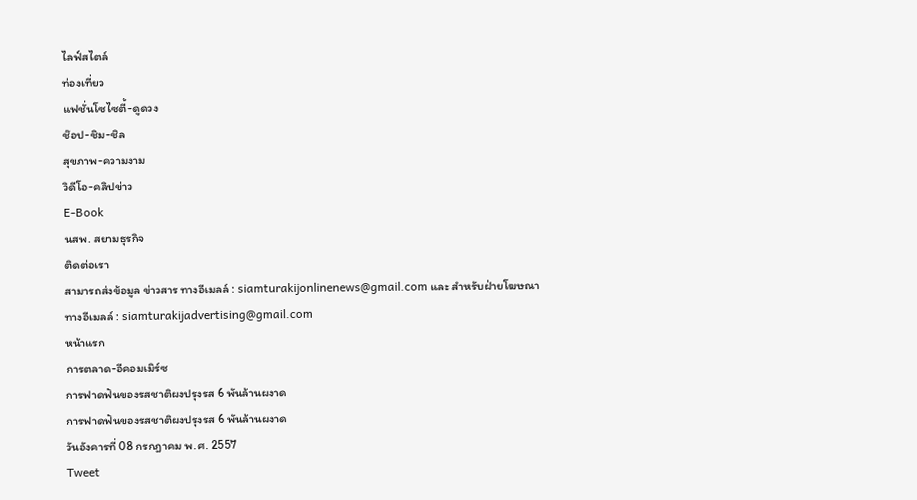ไลฟ์สไตล์
ท่องเที่ยว
แฟชั่นโซไซตี้-ดูดวง
ช๊อป-ชิม-ชิล
สุขภาพ-ความงาม
วิดีโอ-คลิปข่าว
E-Book
นสพ. สยามธุรกิจ
ติดต่อเรา
สามารถส่งข้อมูล ข่าวสาร ทางอีเมลล์ : siamturakijonlinenews@gmail.com และ สำหรับฝ่ายโฆษณา ทางอีเมลล์ : siamturakijadvertising@gmail.com
หน้าแรก
การตลาด-อีคอมเมิร์ซ
การฟาดฟันของรสชาติผงปรุงรส 6 พันล้านผงาด
การฟาดฟันของรสชาติผงปรุงรส 6 พันล้านผงาด
วันอังคารที่ 08 กรกฎาคม พ.ศ. 2557
Tweet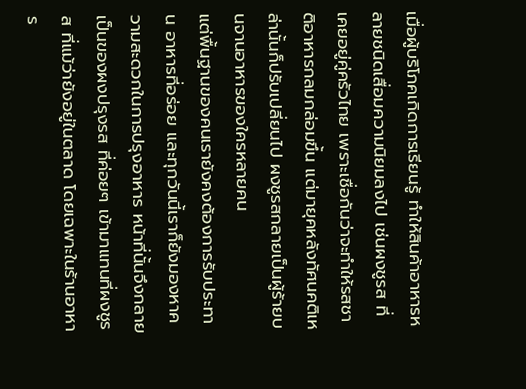เมื่อผู้บริโภคเกิดการเรียนรู้ ทำให้สินค้าอาหารหลายชนิดเสื่อมความนิยมลงไป เช่นผงชูรส ที่เคยอยู่คู่ครัวไทย เพราะเชื่อกันว่าจะทำให้รสชาติอาหารกลมกล่อมขึ้น แต่มายุคหลังทัศนคติเหล่านั้นก็ปรับเปลี่ยนไป ผงชูรสกลายเป็นผู้ร้ายบนจานอาหารของใครหลายคน
แต่พื้นฐานของคนเรายังคงต้องการรับประทาน อาหารที่อร่อย และทุกวันนี้เราก็ยังมองหาความสะดวกในการปรุงอาหาร หน้าที่นั้นจึงกลายเป็นของผงปรุงรส ที่ค่อยๆ เข้ามาแทนที่ผงชูรส ที่แม้ว่ายังอยู่ในตลาด โดยเฉพาะในร้านอาหาร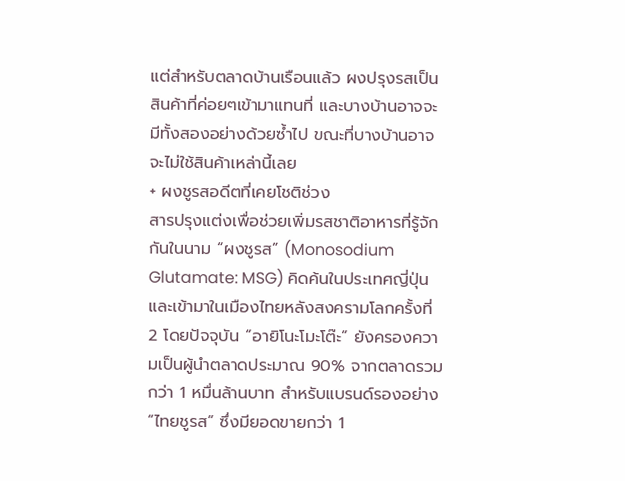แต่สำหรับตลาดบ้านเรือนแล้ว ผงปรุงรสเป็นสินค้าที่ค่อยๆเข้ามาแทนที่ และบางบ้านอาจจะมีทั้งสองอย่างด้วยซ้ำไป ขณะที่บางบ้านอาจจะไม่ใช้สินค้าเหล่านี้เลย
+ ผงชูรสอดีตที่เคยโชติช่วง
สารปรุงแต่งเพื่อช่วยเพิ่มรสชาติอาหารที่รู้จักกันในนาม “ผงชูรส” (Monosodium Glutamate: MSG) คิดค้นในประเทศญี่ปุ่น และเข้ามาในเมืองไทยหลังสงครามโลกครั้งที่ 2 โดยปัจจุบัน “อายิโนะโมะโต๊ะ” ยังครองความเป็นผู้นำตลาดประมาณ 90% จากตลาดรวมกว่า 1 หมื่นล้านบาท สำหรับแบรนด์รองอย่าง “ไทยชูรส” ซึ่งมียอดขายกว่า 1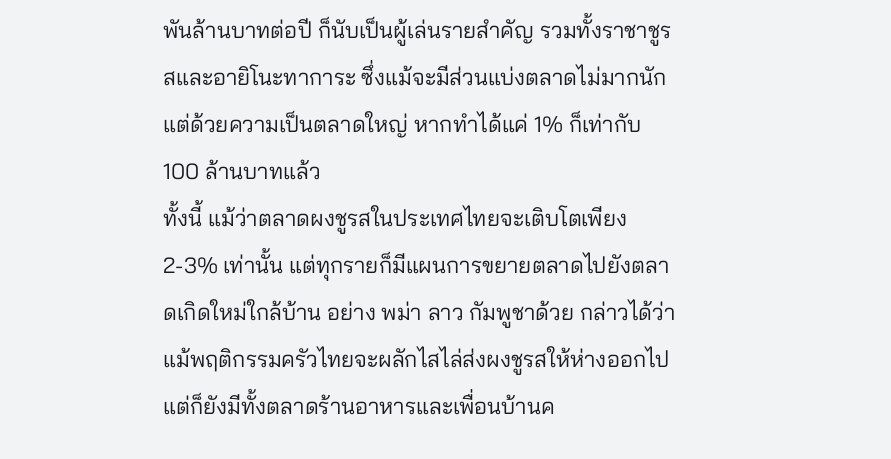พันล้านบาทต่อปี ก็นับเป็นผู้เล่นรายสำคัญ รวมทั้งราชาชูรสและอายิโนะทาการะ ซึ่งแม้จะมีส่วนแบ่งตลาดไม่มากนัก แต่ด้วยความเป็นตลาดใหญ่ หากทำได้แค่ 1% ก็เท่ากับ 100 ล้านบาทแล้ว
ทั้งนี้ แม้ว่าตลาดผงชูรสในประเทศไทยจะเติบโตเพียง 2-3% เท่านั้น แต่ทุกรายก็มีแผนการขยายตลาดไปยังตลาดเกิดใหม่ใกล้บ้าน อย่าง พม่า ลาว กัมพูชาด้วย กล่าวได้ว่าแม้พฤติกรรมครัวไทยจะผลักไสไล่ส่งผงชูรสให้ห่างออกไปแต่ก็ยังมีทั้งตลาดร้านอาหารและเพื่อนบ้านค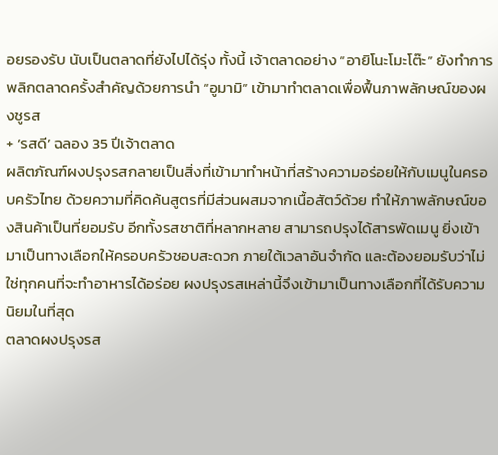อยรองรับ นับเป็นตลาดที่ยังไปได้รุ่ง ทั้งนี้ เจ้าตลาดอย่าง “อายิโนะโมะโต๊ะ” ยังทำการพลิกตลาดครั้งสำคัญด้วยการนำ “อูมามิ” เข้ามาทำตลาดเพื่อฟื้นภาพลักษณ์ของผงชูรส
+ ‘รสดี’ ฉลอง 35 ปีเจ้าตลาด
ผลิตภัณฑ์ผงปรุงรสกลายเป็นสิ่งที่เข้ามาทำหน้าที่สร้างความอร่อยให้กับเมนูในครอบครัวไทย ด้วยความที่คิดค้นสูตรที่มีส่วนผสมจากเนื้อสัตว์ด้วย ทำให้ภาพลักษณ์ของสินค้าเป็นที่ยอมรับ อีกทั้งรสชาติที่หลากหลาย สามารถปรุงได้สารพัดเมนู ยิ่งเข้ามาเป็นทางเลือกให้ครอบครัวชอบสะดวก ภายใต้เวลาอันจำกัด และต้องยอมรับว่าไม่ใช่ทุกคนที่จะทำอาหารได้อร่อย ผงปรุงรสเหล่านี้จึงเข้ามาเป็นทางเลือกที่ได้รับความนิยมในที่สุด
ตลาดผงปรุงรส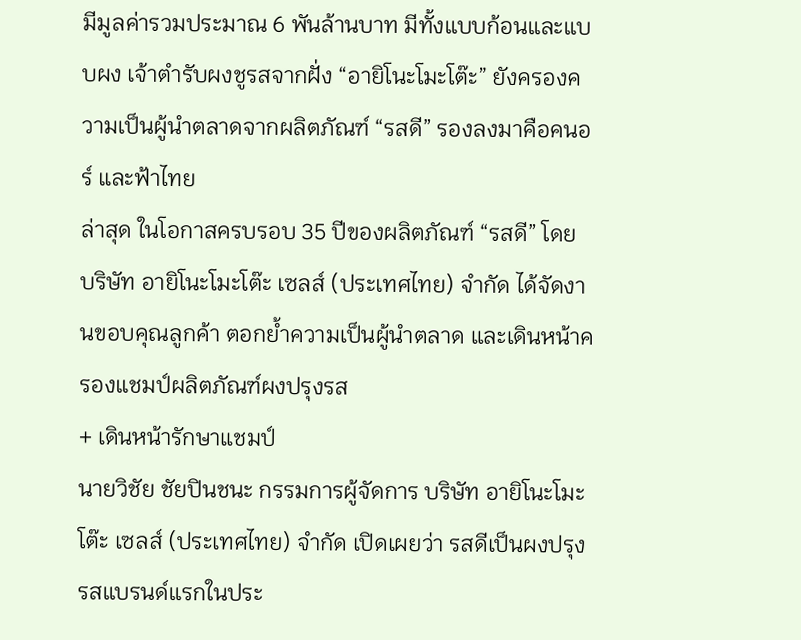มีมูลค่ารวมประมาณ 6 พันล้านบาท มีทั้งแบบก้อนและแบบผง เจ้าตำรับผงชูรสจากฝั่ง “อายิโนะโมะโต๊ะ” ยังครองความเป็นผู้นำตลาดจากผลิตภัณฑ์ “รสดี” รองลงมาคือคนอร์ และฟ้าไทย
ล่าสุด ในโอกาสครบรอบ 35 ปีของผลิตภัณฑ์ “รสดี” โดย บริษัท อายิโนะโมะโต๊ะ เซลส์ (ประเทศไทย) จำกัด ได้จัดงานขอบคุณลูกค้า ตอกย้ำความเป็นผู้นำตลาด และเดินหน้าครองแชมป์ผลิตภัณฑ์ผงปรุงรส
+ เดินหน้ารักษาแชมป์
นายวิชัย ชัยปินชนะ กรรมการผู้จัดการ บริษัท อายิโนะโมะโต๊ะ เซลส์ (ประเทศไทย) จำกัด เปิดเผยว่า รสดีเป็นผงปรุงรสแบรนด์แรกในประ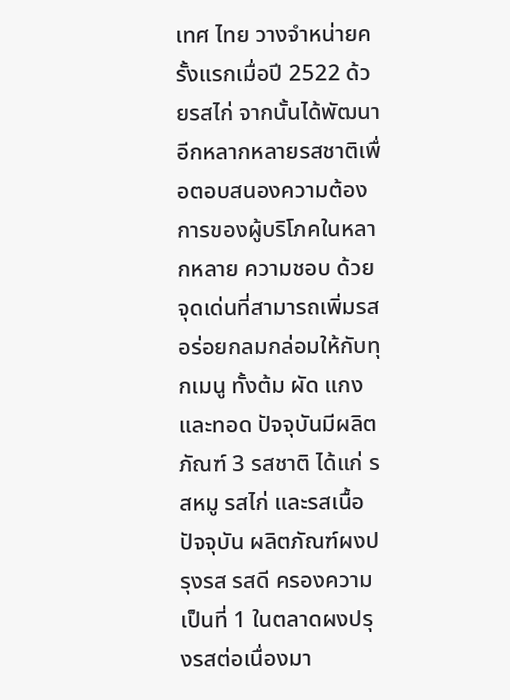เทศ ไทย วางจำหน่ายครั้งแรกเมื่อปี 2522 ด้วยรสไก่ จากนั้นได้พัฒนาอีกหลากหลายรสชาติเพื่อตอบสนองความต้องการของผู้บริโภคในหลากหลาย ความชอบ ด้วยจุดเด่นที่สามารถเพิ่มรสอร่อยกลมกล่อมให้กับทุกเมนู ทั้งต้ม ผัด แกง และทอด ปัจจุบันมีผลิตภัณฑ์ 3 รสชาติ ได้แก่ รสหมู รสไก่ และรสเนื้อ
ปัจจุบัน ผลิตภัณฑ์ผงปรุงรส รสดี ครองความเป็นที่ 1 ในตลาดผงปรุงรสต่อเนื่องมา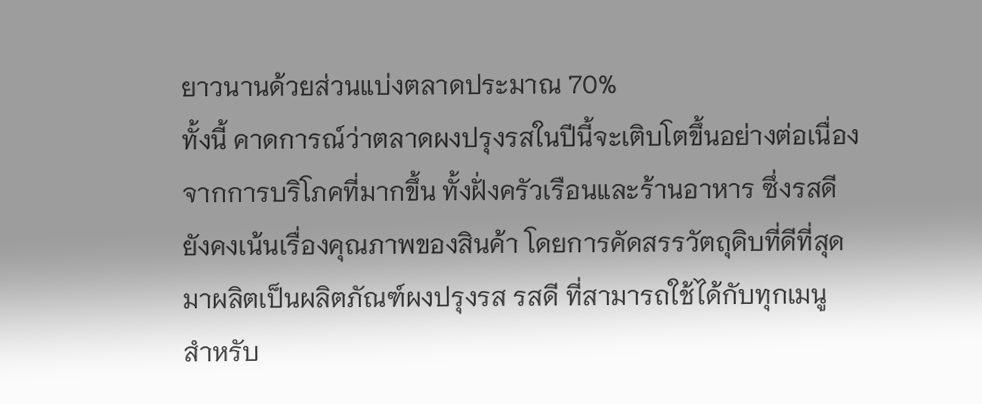ยาวนานด้วยส่วนแบ่งตลาดประมาณ 70%
ทั้งนี้ คาดการณ์ว่าตลาดผงปรุงรสในปีนี้จะเติบโตขึ้นอย่างต่อเนื่องจากการบริโภคที่มากขึ้น ทั้งฝั่งครัวเรือนและร้านอาหาร ซึ่งรสดียังคงเน้นเรื่องคุณภาพของสินค้า โดยการคัดสรรวัตถุดิบที่ดีที่สุดมาผลิตเป็นผลิตภัณฑ์ผงปรุงรส รสดี ที่สามารถใช้ได้กับทุกเมนู
สำหรับ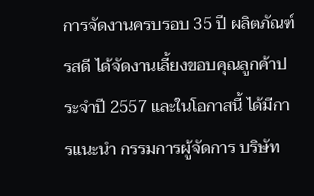การจัดงานครบรอบ 35 ปี ผลิตภัณฑ์รสดี ได้จัดงานเลี้ยงขอบคุณลูกค้าประจำปี 2557 และในโอกาสนี้ ได้มีการแนะนำ กรรมการผู้จัดการ บริษัท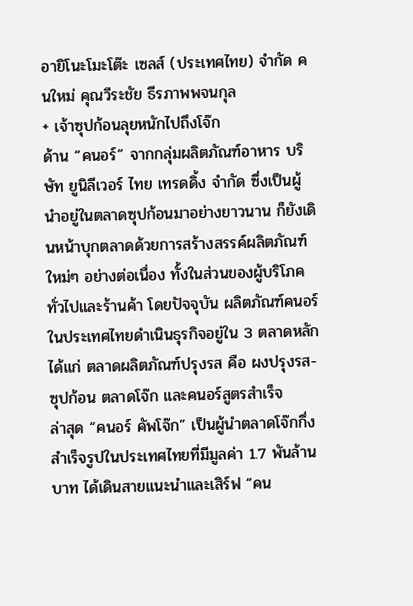อายิโนะโมะโต๊ะ เซลส์ (ประเทศไทย) จำกัด คนใหม่ คุณวีระชัย ธีรภาพพจนกุล
+ เจ้าซุปก้อนลุยหนักไปถึงโจ๊ก
ด้าน “คนอร์” จากกลุ่มผลิตภัณฑ์อาหาร บริษัท ยูนิลีเวอร์ ไทย เทรดดิ้ง จำกัด ซึ่งเป็นผู้นำอยู่ในตลาดซุปก้อนมาอย่างยาวนาน ก็ยังเดินหน้าบุกตลาดด้วยการสร้างสรรค์ผลิตภัณฑ์ใหม่ๆ อย่างต่อเนื่อง ทั้งในส่วนของผู้บริโภคทั่วไปและร้านค้า โดยปัจจุบัน ผลิตภัณฑ์คนอร์ในประเทศไทยดำเนินธุรกิจอยู่ใน 3 ตลาดหลัก ได้แก่ ตลาดผลิตภัณฑ์ปรุงรส คือ ผงปรุงรส-ซุปก้อน ตลาดโจ๊ก และคนอร์สูตรสำเร็จ
ล่าสุด “คนอร์ คัพโจ๊ก” เป็นผู้นำตลาดโจ๊กกึ่งสำเร็จรูปในประเทศไทยที่มีมูลค่า 1.7 พันล้านบาท ได้เดินสายแนะนำและเสิร์ฟ “คน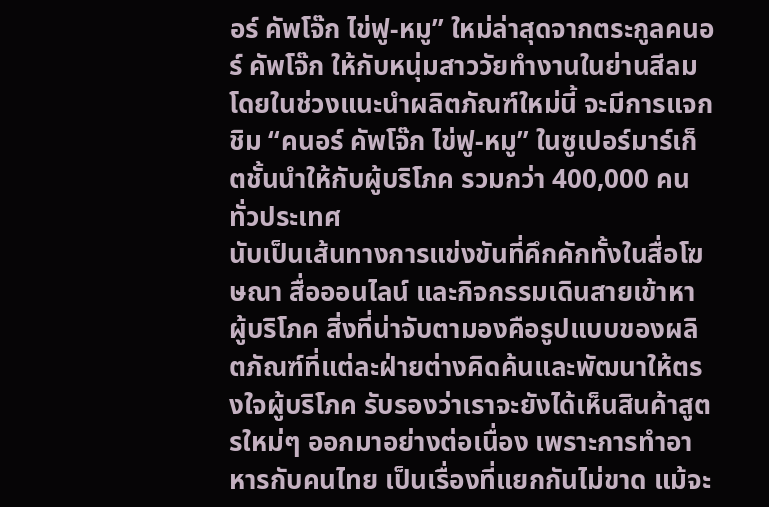อร์ คัพโจ๊ก ไข่ฟู-หมู” ใหม่ล่าสุดจากตระกูลคนอร์ คัพโจ๊ก ให้กับหนุ่มสาววัยทำงานในย่านสีลม โดยในช่วงแนะนำผลิตภัณฑ์ใหม่นี้ จะมีการแจกชิม “คนอร์ คัพโจ๊ก ไข่ฟู-หมู” ในซูเปอร์มาร์เก็ตชั้นนำให้กับผู้บริโภค รวมกว่า 400,000 คนทั่วประเทศ
นับเป็นเส้นทางการแข่งขันที่คึกคักทั้งในสื่อโฆษณา สื่อออนไลน์ และกิจกรรมเดินสายเข้าหา ผู้บริโภค สิ่งที่น่าจับตามองคือรูปแบบของผลิตภัณฑ์ที่แต่ละฝ่ายต่างคิดค้นและพัฒนาให้ตรงใจผู้บริโภค รับรองว่าเราจะยังได้เห็นสินค้าสูตรใหม่ๆ ออกมาอย่างต่อเนื่อง เพราะการทำอาหารกับคนไทย เป็นเรื่องที่แยกกันไม่ขาด แม้จะ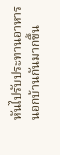หันไปรับประทานอาหารนอกบ้านกันมากขึ้น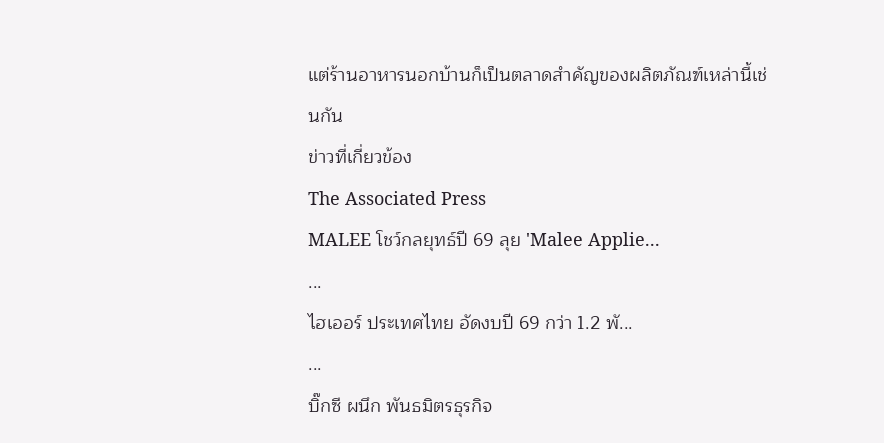แต่ร้านอาหารนอกบ้านก็เป็นตลาดสำคัญของผลิตภัณฑ์เหล่านี้เช่นกัน
ข่าวที่เกี่ยวข้อง
The Associated Press
MALEE โชว์กลยุทธ์ปี 69 ลุย 'Malee Applie...
...
ไฮเออร์ ประเทศไทย อัดงบปี 69 กว่า 1.2 พั...
...
บิ๊กซี ผนึก พันธมิตรธุรกิจ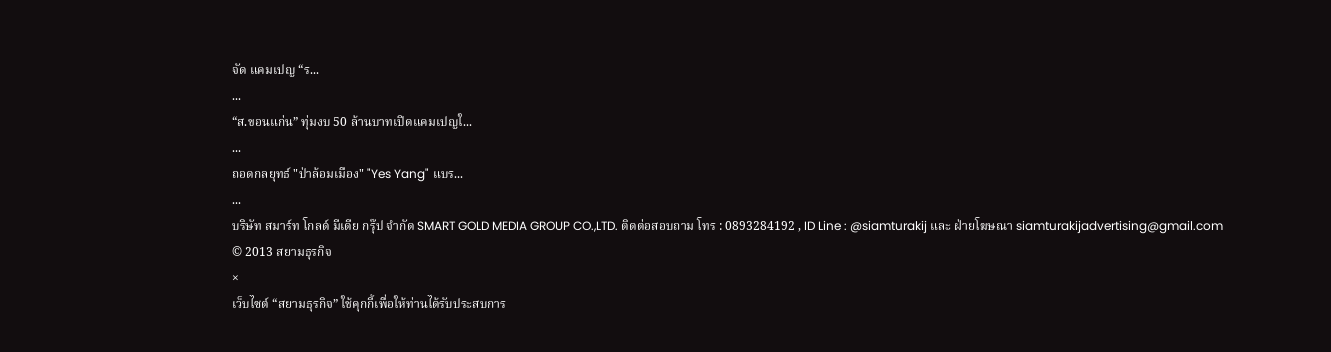จัด แคมเปญ “ร...
...
“ส.ขอนแก่น” ทุ่มงบ 50 ล้านบาทเปิดแคมเปญใ...
...
ถอดกลยุทธ์ "ป่าล้อมเมือง" "Yes Yang" แบร...
...
บริษัท สมาร์ท โกลด์ มีเดีย กรุ๊ป จำกัด SMART GOLD MEDIA GROUP CO.,LTD. ติดต่อสอบถาม โทร : 0893284192 , ID Line : @siamturakij และ ฝ่ายโฆษณา siamturakijadvertising@gmail.com
© 2013 สยามธุรกิจ
×
เว็บไซต์ “สยามธุรกิจ” ใช้คุกกี้เพื่อให้ท่านได้รับประสบการ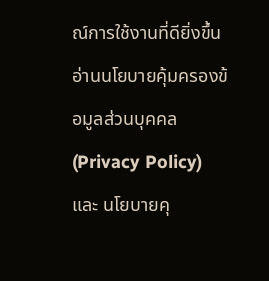ณ์การใช้งานที่ดียิ่งขึ้น อ่านนโยบายคุ้มครองข้อมูลส่วนบุคคล (Privacy Policy) และ นโยบายคุ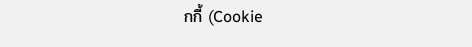กกี้ (Cookie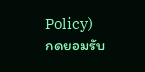Policy)
กดยอมรับ